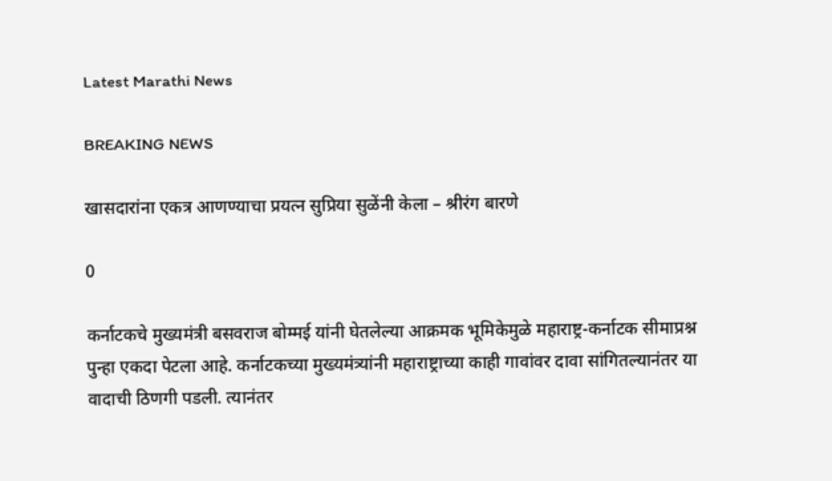Latest Marathi News

BREAKING NEWS

खासदारांना एकत्र आणण्याचा प्रयत्न सुप्रिया सुळेंनी केला – श्रीरंग बारणे

0

कर्नाटकचे मुख्यमंत्री बसवराज बोम्मई यांनी घेतलेल्या आक्रमक भूमिकेमुळे महाराष्ट्र-कर्नाटक सीमाप्रश्न पुन्हा एकदा पेटला आहे. कर्नाटकच्या मुख्यमंत्र्यांनी महाराष्ट्राच्या काही गावांवर दावा सांगितल्यानंतर या वादाची ठिणगी पडली. त्यानंतर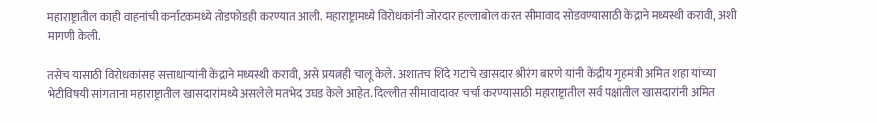महाराष्ट्रातील काही वाहनांची कर्नाटकमध्ये तोडफोडही करण्यात आली. महाराष्ट्रामध्ये विरोधकांनी जोरदार हल्लाबोल करत सीमावाद सोडवण्यासाठी केंद्राने मध्यस्थी करावी, अशी मागणी केली.

तसेच यासाठी विरोधकांसह सत्ताधाऱ्यांनी केंद्राने मध्यस्थी करावी, असे प्रयत्नही चालू केले. अशातच शिंदे गटाचे खासदार श्रीरंग बारणे यांनी केंद्रीय गृहमंत्री अमित शहा यांच्या भेटीविषयी सांगताना महाराष्ट्रातील खासदारांमध्ये असलेले मतभेद उघड केले आहेत. दिल्लीत सीमावादावर चर्चा करण्यासाठी महाराष्ट्रातील सर्व पक्षांतील खासदारांनी अमित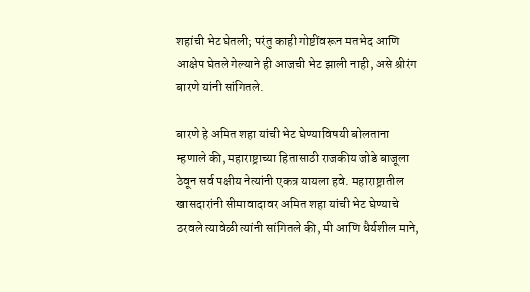शहांची भेट घेतली; परंतु काही गोष्टींवरून मतभेद आणि आक्षेप घेतले गेल्याने ही आजची भेट झाली नाही, असे श्रीरंग बारणे यांनी सांगितले.

बारणे हे अमित शहा यांची भेट घेण्याविषयी बोलताना म्हणाले की, महाराष्ट्राच्या हितासाठी राजकीय जोडे बाजूला ठेवून सर्व पक्षीय नेत्यांनी एकत्र यायला हवे. महाराष्ट्रातील खासदारांनी सीमावादावर अमित शहा यांची भेट घेण्याचे ठरवले त्यावेळी त्यांनी सांगितले की, मी आणि धैर्यशील माने,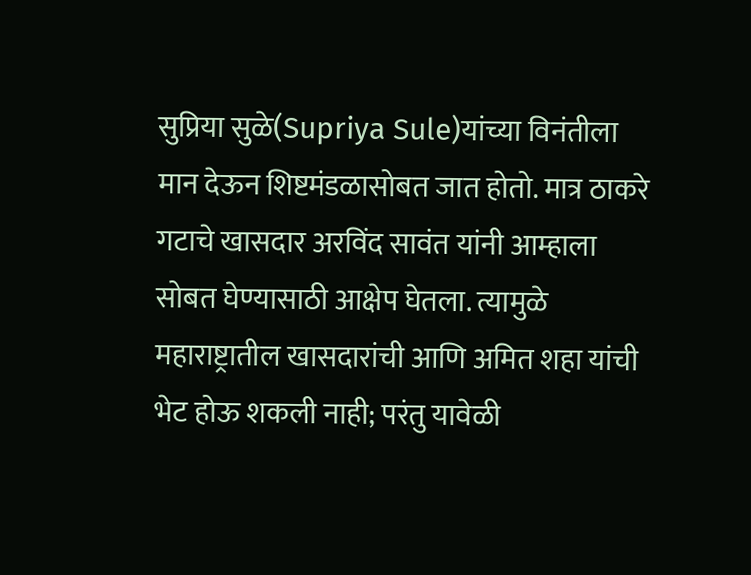सुप्रिया सुळे(Supriya Sule)यांच्या विनंतीला मान देऊन शिष्टमंडळासोबत जात होतो. मात्र ठाकरे गटाचे खासदार अरविंद सावंत यांनी आम्हाला सोबत घेण्यासाठी आक्षेप घेतला. त्यामुळे महाराष्ट्रातील खासदारांची आणि अमित शहा यांची भेट होऊ शकली नाही; परंतु यावेळी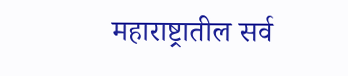महाराष्ट्रातील सर्व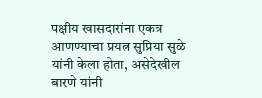पक्षीय खासदारांना एकत्र आणण्याचा प्रयत्न सुप्रिया सुळे यांनी केला होता, असेदेखील बारणे यांनी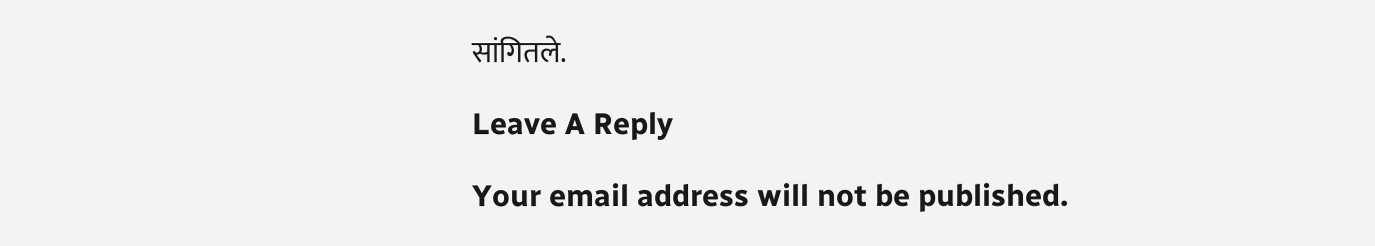सांगितले.

Leave A Reply

Your email address will not be published.